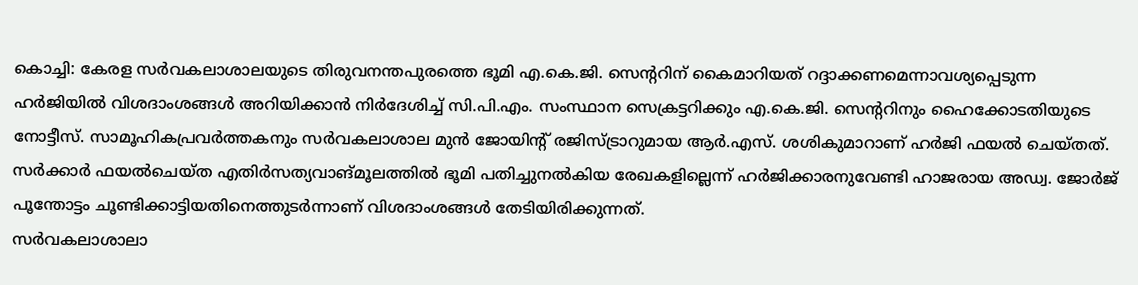കൊച്ചി: കേരള സർവകലാശാലയുടെ തിരുവനന്തപുരത്തെ ഭൂമി എ.കെ.ജി. സെന്ററിന് കൈമാറിയത് റദ്ദാക്കണമെന്നാവശ്യപ്പെടുന്ന ഹർജിയിൽ വിശദാംശങ്ങൾ അറിയിക്കാൻ നിർദേശിച്ച് സി.പി.എം. സംസ്ഥാന സെക്രട്ടറിക്കും എ.കെ.ജി. സെന്ററിനും ഹൈക്കോടതിയുടെ നോട്ടീസ്. സാമൂഹികപ്രവർത്തകനും സർവകലാശാല മുൻ ജോയിന്റ് രജിസ്ട്രാറുമായ ആർ.എസ്. ശശികുമാറാണ് ഹർജി ഫയൽ ചെയ്തത്.
സർക്കാർ ഫയൽചെയ്ത എതിർസത്യവാങ്മൂലത്തിൽ ഭൂമി പതിച്ചുനൽകിയ രേഖകളില്ലെന്ന് ഹർജിക്കാരനുവേണ്ടി ഹാജരായ അഡ്വ. ജോർജ് പൂന്തോട്ടം ചൂണ്ടിക്കാട്ടിയതിനെത്തുടർന്നാണ് വിശദാംശങ്ങൾ തേടിയിരിക്കുന്നത്.
സർവകലാശാലാ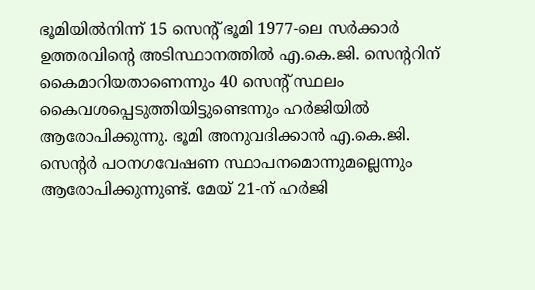ഭൂമിയിൽനിന്ന് 15 സെന്റ് ഭൂമി 1977-ലെ സർക്കാർ ഉത്തരവിന്റെ അടിസ്ഥാനത്തിൽ എ.കെ.ജി. സെന്ററിന് കൈമാറിയതാണെന്നും 40 സെന്റ് സ്ഥലം കൈവശപ്പെടുത്തിയിട്ടുണ്ടെന്നും ഹർജിയിൽ ആരോപിക്കുന്നു. ഭൂമി അനുവദിക്കാൻ എ.കെ.ജി. സെന്റർ പഠനഗവേഷണ സ്ഥാപനമൊന്നുമല്ലെന്നും ആരോപിക്കുന്നുണ്ട്. മേയ് 21-ന് ഹർജി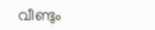വീണ്ടും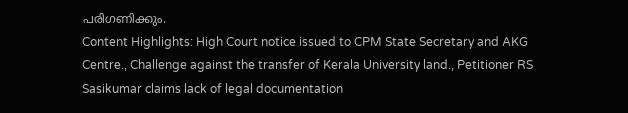പരിഗണിക്കും.
Content Highlights: High Court notice issued to CPM State Secretary and AKG Centre., Challenge against the transfer of Kerala University land., Petitioner RS Sasikumar claims lack of legal documentation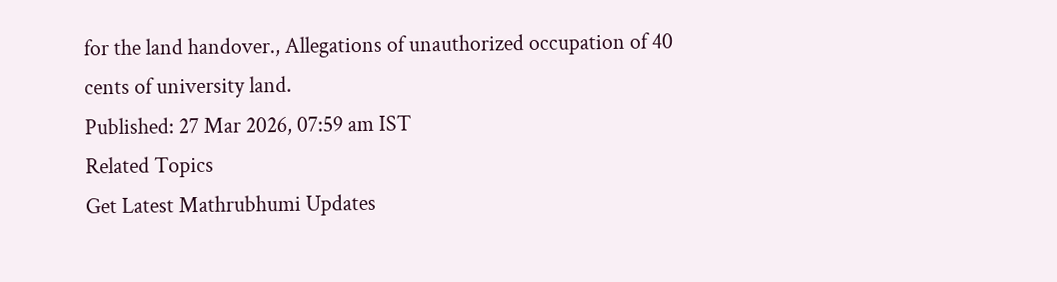for the land handover., Allegations of unauthorized occupation of 40 cents of university land.
Published: 27 Mar 2026, 07:59 am IST
Related Topics
Get Latest Mathrubhumi Updates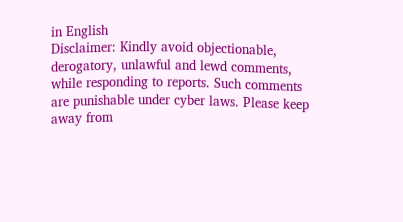in English
Disclaimer: Kindly avoid objectionable, derogatory, unlawful and lewd comments, while responding to reports. Such comments are punishable under cyber laws. Please keep away from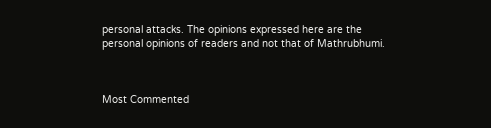personal attacks. The opinions expressed here are the personal opinions of readers and not that of Mathrubhumi.



Most Commented